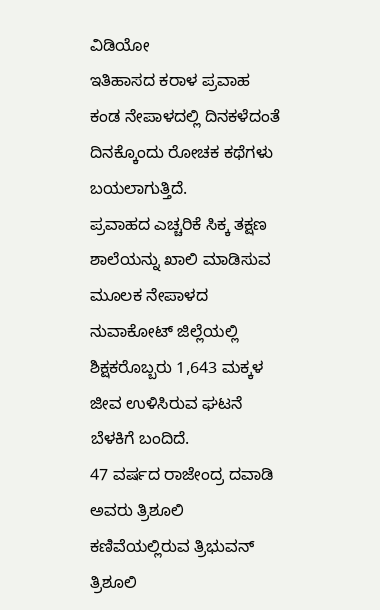ವಿಡಿಯೋ
ಇತಿಹಾಸದ ಕರಾಳ ಪ್ರವಾಹ ಕಂಡ ನೇಪಾಳದಲ್ಲಿ ದಿನಕಳೆದಂತೆ ದಿನಕ್ಕೊಂದು ರೋಚಕ ಕಥೆಗಳು ಬಯಲಾಗುತ್ತಿದೆ.
ಪ್ರವಾಹದ ಎಚ್ಚರಿಕೆ ಸಿಕ್ಕ ತಕ್ಷಣ ಶಾಲೆಯನ್ನು ಖಾಲಿ ಮಾಡಿಸುವ ಮೂಲಕ ನೇಪಾಳದ ನುವಾಕೋಟ್ ಜಿಲ್ಲೆಯಲ್ಲಿ ಶಿಕ್ಷಕರೊಬ್ಬರು 1,643 ಮಕ್ಕಳ ಜೀವ ಉಳಿಸಿರುವ ಘಟನೆ ಬೆಳಕಿಗೆ ಬಂದಿದೆ.
47 ವರ್ಷದ ರಾಜೇಂದ್ರ ದವಾಡಿ ಅವರು ತ್ರಿಶೂಲಿ ಕಣಿವೆಯಲ್ಲಿರುವ ತ್ರಿಭುವನ್ ತ್ರಿಶೂಲಿ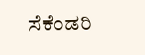ಸೆಕೆಂಡರಿ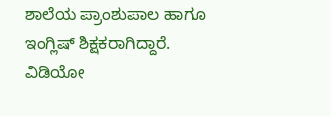ಶಾಲೆಯ ಪ್ರಾಂಶುಪಾಲ ಹಾಗೂ ಇಂಗ್ಲಿಷ್ ಶಿಕ್ಷಕರಾಗಿದ್ದಾರೆ. ವಿಡಿಯೋ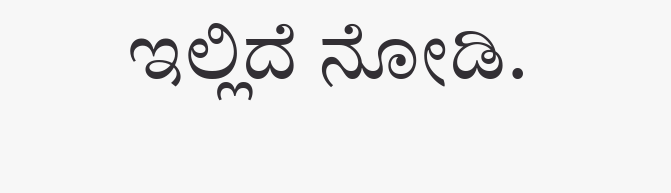ಇಲ್ಲಿದೆ ನೋಡಿ.